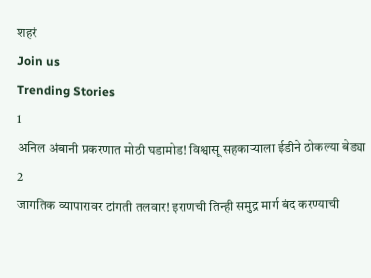शहरं
Join us
Trending Stories
1
अनिल अंबानी प्रकरणात मोठी घडामोड! विश्वासू सहकाऱ्याला ईडीने ठोकल्या बेड्या
2
जागतिक व्यापारावर टांगती तलवार! इराणची तिन्ही समुद्र मार्ग बंद करण्याची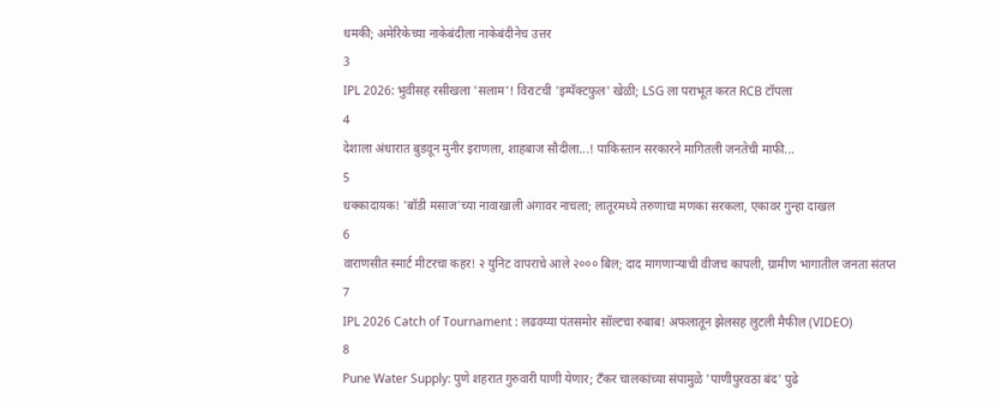धमकी; अमेरिकेच्या नाकेबंदीला नाकेबंदीनेच उत्तर
3
IPL 2026: भुवीसह रसीखला 'सलाम'! विराटची 'इम्पॅक्टफुल' खेळी; LSG ला पराभूत करत RCB टॉपला
4
देशाला अंधारात बुडवून मुनीर इराणला, शाहबाज सौदीला...! पाकिस्तान सरकारने मागितली जनतेची माफी...
5
धक्कादायक! 'बॉडी मसाज'च्या नावाखाली अंगावर नाचला; लातूरमध्ये तरुणाचा मणका सरकला, एकावर गुन्हा दाखल
6
वाराणसीत स्मार्ट मीटरचा कहर! २ युनिट वापराचे आले २००० बिल; दाद मागणाऱ्याची वीजच कापली, ग्रामीण भागातील जनता संतप्त
7
IPL 2026 Catch of Tournament : लढवय्या पंतसमोर सॉल्टचा रुबाब! अफलातून झेलसह लुटली मैफील (VIDEO)
8
Pune Water Supply: पुणे शहरात गुरुवारी पाणी येणार; टँकर चालकांच्या संपामुळे 'पाणीपुरवठा बंद' पुढे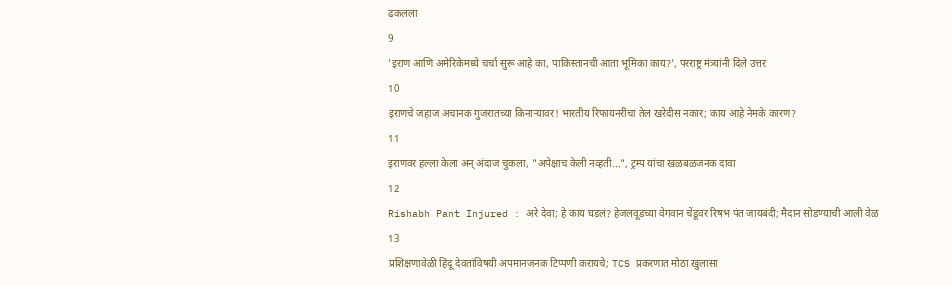ढकलला
9
'इराण आणि अमेरिकेमध्ये चर्चा सुरू आहे का, पाकिस्तानची आता भूमिका काय?', परराष्ट्र मंत्र्यांनी दिले उत्तर
10
इराणचे जहाज अचानक गुजरातच्या किनाऱ्यावर! भारतीय रिफायनरींचा तेल खरेदीस नकार; काय आहे नेमके कारण?
11
इराणवर हल्ला केला अन् अंदाज चुकला, "अपेक्षाच केली नव्हती...", ट्रम्प यांचा खळबळजनक दावा
12
Rishabh Pant Injured : अरे देवा; हे काय घडलं? हेजलवूडच्या वेगवान चेंडूवर रिषभ पंत जायबंदी; मैदान सोडण्याची आली वेळ
13
प्रशिक्षणावेळी हिंदू देवतांविषयी अपमानजनक टिप्पणी करायचे; TCS प्रकरणात मोठा खुलासा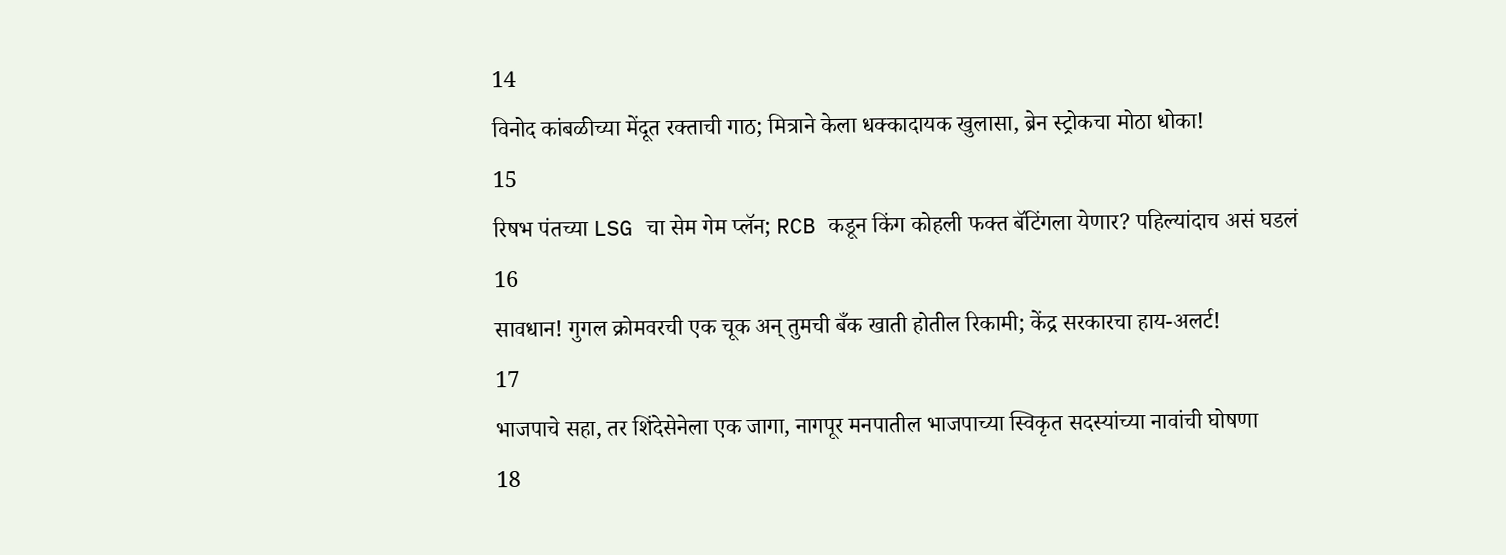14
विनोद कांबळीच्या मेंदूत रक्ताची गाठ; मित्राने केला धक्कादायक खुलासा, ब्रेन स्ट्रोकचा मोठा धोका!
15
रिषभ पंतच्या LSG चा सेम गेम प्लॅन; RCB कडून किंग कोहली फक्त बॅटिंगला येणार? पहिल्यांदाच असं घडलं
16
सावधान! गुगल क्रोमवरची एक चूक अन् तुमची बँक खाती होतील रिकामी; केंद्र सरकारचा हाय-अलर्ट!
17
भाजपाचे सहा, तर शिंदेसेनेला एक जागा, नागपूर मनपातील भाजपाच्या स्विकृत सदस्यांच्या नावांची घोषणा
18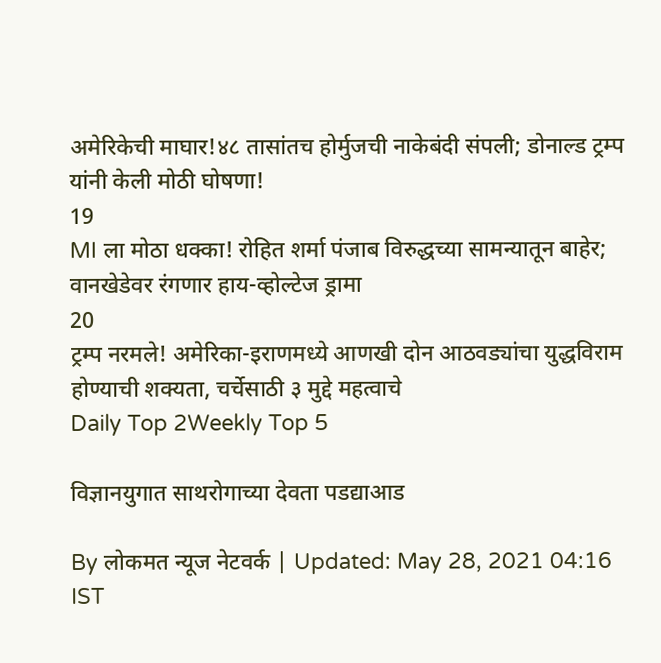अमेरिकेची माघार!४८ तासांतच होर्मुजची नाकेबंदी संपली; डोनाल्ड ट्रम्प यांनी केली मोठी घोषणा!
19
MI ला मोठा धक्का! रोहित शर्मा पंजाब विरुद्धच्या सामन्यातून बाहेर; वानखेडेवर रंगणार हाय-व्होल्टेज ड्रामा
20
ट्रम्प नरमले! अमेरिका-इराणमध्ये आणखी दोन आठवड्यांचा युद्धविराम होण्याची शक्यता, चर्चेसाठी ३ मुद्दे महत्वाचे
Daily Top 2Weekly Top 5

विज्ञानयुगात साथरोगाच्या देवता पडद्याआड

By लोकमत न्यूज नेटवर्क | Updated: May 28, 2021 04:16 IST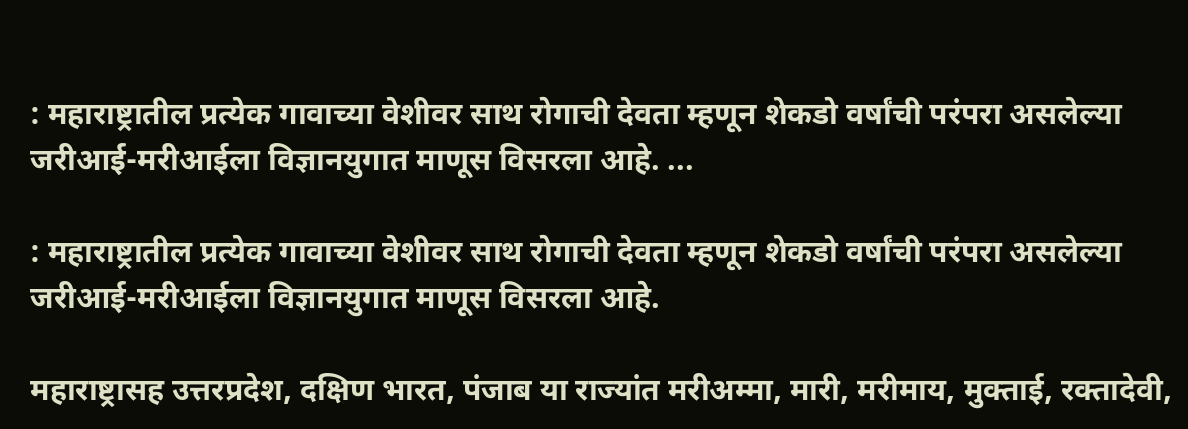: महाराष्ट्रातील प्रत्येक गावाच्या वेशीवर साथ रोगाची देवता म्हणून शेकडो वर्षांची परंपरा असलेल्या जरीआई-मरीआईला विज्ञानयुगात माणूस विसरला आहे. ...

: महाराष्ट्रातील प्रत्येक गावाच्या वेशीवर साथ रोगाची देवता म्हणून शेकडो वर्षांची परंपरा असलेल्या जरीआई-मरीआईला विज्ञानयुगात माणूस विसरला आहे.

महाराष्ट्रासह उत्तरप्रदेश, दक्षिण भारत, पंजाब या राज्यांत मरीअम्मा, मारी, मरीमाय, मुक्ताई, रक्तादेवी,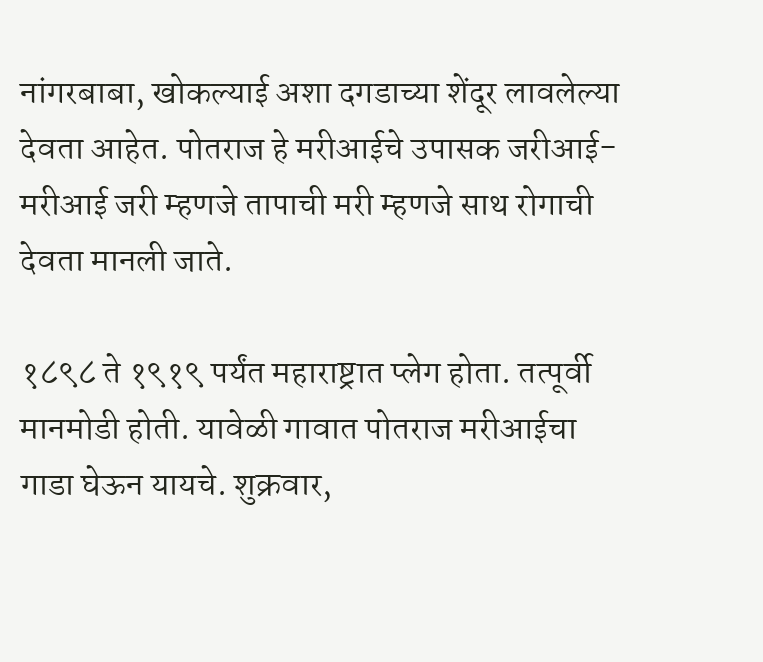नांगरबाबा, खोकल्याई अशा दगडाच्या शेंदूर लावलेल्या देवता आहेत. पोतराज हे मरीआईचे उपासक जरीआई-मरीआई जरी म्हणजे तापाची मरी म्हणजे साथ रोगाची देवता मानली जाते.

१८९८ ते १९१९ पर्यंत महाराष्ट्रात प्लेग होता. तत्पूर्वी मानमोडी होती. यावेळी गावात पोतराज मरीआईचा गाडा घेऊन यायचे. शुक्रवार,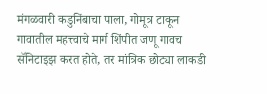मंगळवारी कडुनिंबाचा पाला, गोमूत्र टाकून गावातील महत्त्वाचे मार्ग शिंपीत जणू गावच सॅनिटाइझ करत होते, तर मांत्रिक छोट्या लाकडी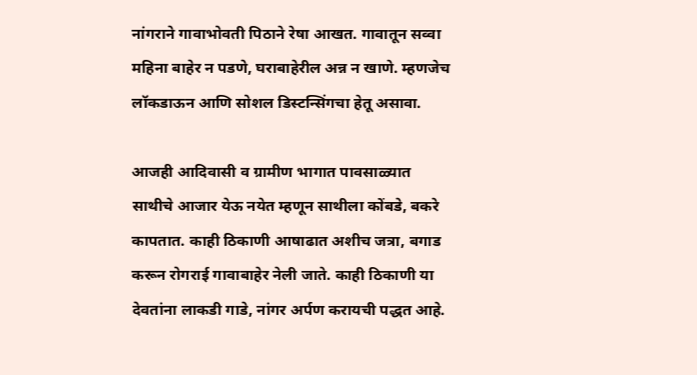नांगराने गावाभोवती पिठाने रेषा आखत. गावातून सव्वा महिना बाहेर न पडणे, घराबाहेरील अन्न न खाणे. म्हणजेच लॉकडाऊन आणि सोशल डिस्टन्सिंगचा हेतू असावा.

आजही आदिवासी व ग्रामीण भागात पावसाळ्यात साथीचे आजार येऊ नयेत म्हणून साथीला कोंबडे, बकरे कापतात. काही ठिकाणी आषाढात अशीच जत्रा, बगाड करून रोगराई गावाबाहेर नेली जाते. काही ठिकाणी या देवतांना लाकडी गाडे, नांगर अर्पण करायची पद्धत आहे.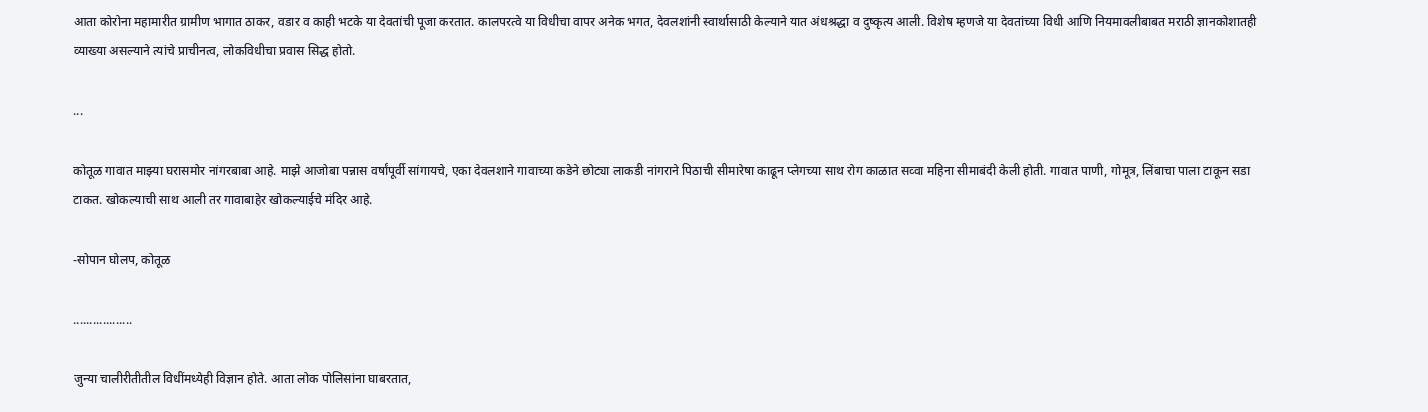आता कोरोना महामारीत ग्रामीण भागात ठाकर, वडार व काही भटके या देवतांची पूजा करतात. कालपरत्वे या विधीचा वापर अनेक भगत, देवलशांनी स्वार्थासाठी केल्याने यात अंधश्रद्धा व दुष्कृत्य आली. विशेष म्हणजे या देवतांच्या विधी आणि नियमावलीबाबत मराठी ज्ञानकोशातही व्याख्या असल्याने त्यांचे प्राचीनत्व, लोकविधीचा प्रवास सिद्ध होतो.

...

कोतूळ गावात माझ्या घरासमोर नांगरबाबा आहे. माझे आजोबा पन्नास वर्षांपूर्वी सांगायचे, एका देवलशाने गावाच्या कडेने छोट्या लाकडी नांगराने पिठाची सीमारेषा काढून प्लेगच्या साथ रोग काळात सव्वा महिना सीमाबंदी केली होती. गावात पाणी, गोमूत्र, लिंबाचा पाला टाकून सडा टाकत. खोकल्याची साथ आली तर गावाबाहेर खोकल्याईचे मंदिर आहे.

-सोपान घोलप, कोतूळ

..................

जुन्या चालीरीतीतील विधींमध्येही विज्ञान होते. आता लोक पोलिसांना घाबरतात,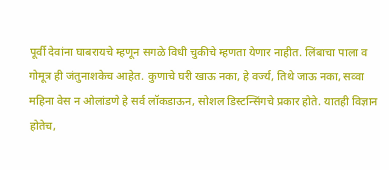पूर्वी देवांना घाबरायचे म्हणून सगळे विधी चुकीचे म्हणता येणार नाहीत. लिंबाचा पाला व गोमूत्र ही जंतुनाशकेच आहेत. कुणाचे घरी खाऊ नका, हे वर्ज्य, तिथे जाऊ नका, सव्वा महिना वेस न ओलांडणे हे सर्व लॉकडाऊन, सोशल डिस्टन्सिंगचे प्रकार होते. यातही विज्ञान होतेच,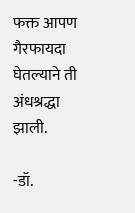फक्त आपण गैरफायदा घेतल्याने ती अंधश्रद्धा झाली.

-डॉ.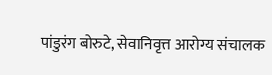पांडुरंग बोरुटे, सेवानिवृत्त आरोग्य संचालक